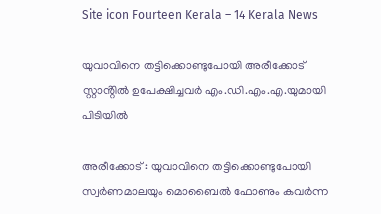Site icon Fourteen Kerala – 14 Kerala News

യുവാവിനെ തട്ടിക്കൊണ്ടുപോയി അരീക്കോട് സ്റ്റാൻ്റിൽ ഉപേക്ഷിച്ചവർ എം.ഡി.എം.എ.യുമായി പിടിയിൽ

അരീക്കോട് : യുവാവിനെ തട്ടിക്കൊണ്ടുപോയി സ്വർണമാലയും മൊബൈൽ ഫോണും കവർന്ന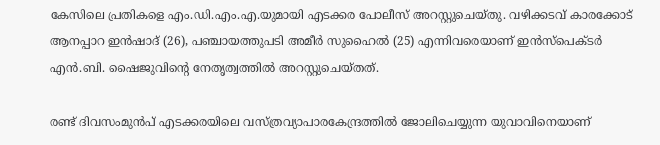കേസിലെ പ്രതികളെ എം.ഡി.എം.എ.യുമായി എടക്കര പോലീസ് അറസ്റ്റുചെയ്തു. വഴിക്കടവ് കാരക്കോട് ആനപ്പാറ ഇൻഷാദ് (26), പഞ്ചായത്തുപടി അമീർ സുഹൈൽ (25) എന്നിവരെയാണ് ഇൻസ്പെക്ടർ എൻ.ബി. ഷൈജുവിന്റെ നേതൃത്വത്തിൽ അറസ്റ്റുചെയ്തത്.

രണ്ട് ദിവസംമുൻപ് എടക്കരയിലെ വസ്ത്രവ്യാപാരകേന്ദ്രത്തിൽ ജോലിചെയ്യുന്ന യുവാവിനെയാണ്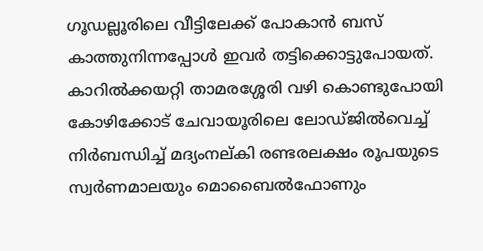ഗൂഡല്ലൂരിലെ വീട്ടിലേക്ക് പോകാൻ ബസ് കാത്തുനിന്നപ്പോൾ ഇവർ തട്ടിക്കൊട്ടുപോയത്. കാറിൽക്കയറ്റി താമരശ്ശേരി വഴി കൊണ്ടുപോയി കോഴിക്കോട് ചേവായൂരിലെ ലോഡ്ജിൽവെച്ച് നിർബന്ധിച്ച് മദ്യംനല്കി രണ്ടരലക്ഷം രൂപയുടെ സ്വർണമാലയും മൊബൈൽഫോണും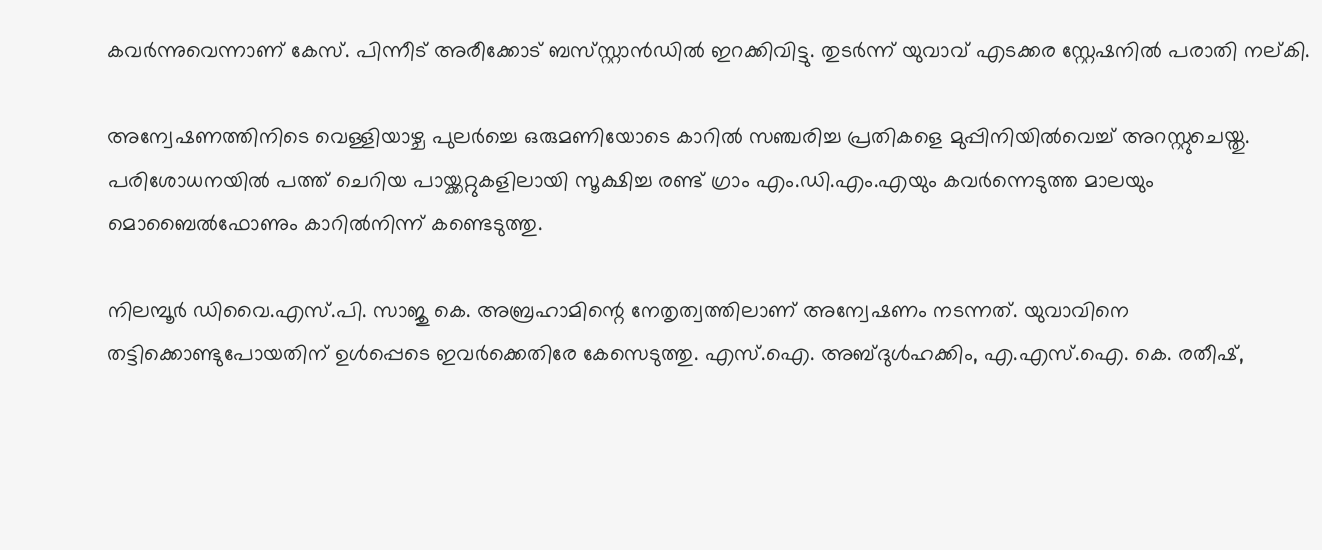കവർന്നുവെന്നാണ് കേസ്. പിന്നീട് അരീക്കോട് ബസ്‌സ്റ്റാൻഡിൽ ഇറക്കിവിട്ടു. തുടർന്ന് യുവാവ് എടക്കര സ്റ്റേഷനിൽ പരാതി നല്കി.

അന്വേഷണത്തിനിടെ വെള്ളിയാഴ്ച പുലർച്ചെ ഒരുമണിയോടെ കാറിൽ സഞ്ചരിച്ച പ്രതികളെ മുപ്പിനിയിൽവെച്ച് അറസ്റ്റുചെയ്തു. പരിശോധനയിൽ പത്ത് ചെറിയ പായ്ക്കറ്റുകളിലായി സൂക്ഷിച്ച രണ്ട് ഗ്രാം എം.ഡി.എം.എയും കവർന്നെടുത്ത മാലയും മൊബൈൽഫോണും കാറിൽനിന്ന് കണ്ടെടുത്തു.

നിലമ്പൂർ ഡിവൈ.എസ്.പി. സാജു കെ. അബ്രഹാമിന്റെ നേതൃത്വത്തിലാണ് അന്വേഷണം നടന്നത്. യുവാവിനെ തട്ടിക്കൊണ്ടുപോയതിന് ഉൾപ്പെടെ ഇവർക്കെതിരേ കേസെടുത്തു. എസ്.ഐ. അബ്ദുൾഹക്കിം, എ.എസ്.ഐ. കെ. രതീഷ്,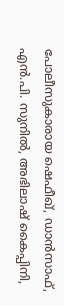പോലീസുകാരായ ഷെഫീഖ്, ഡാൻസാഫ്, എൻ.പി. സുനിൽ, അഭിലാഷ് കൈപ്പിനി,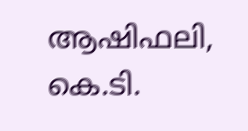ആഷിഫലി, കെ.ടി.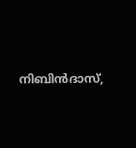നിബിൻദാസ്,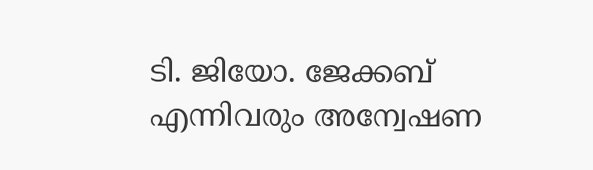ടി. ജിയോ. ജേക്കബ് എന്നിവരും അന്വേഷണ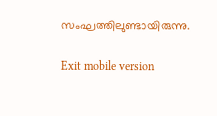സംഘത്തിലുണ്ടായിരുന്നു.

Exit mobile version